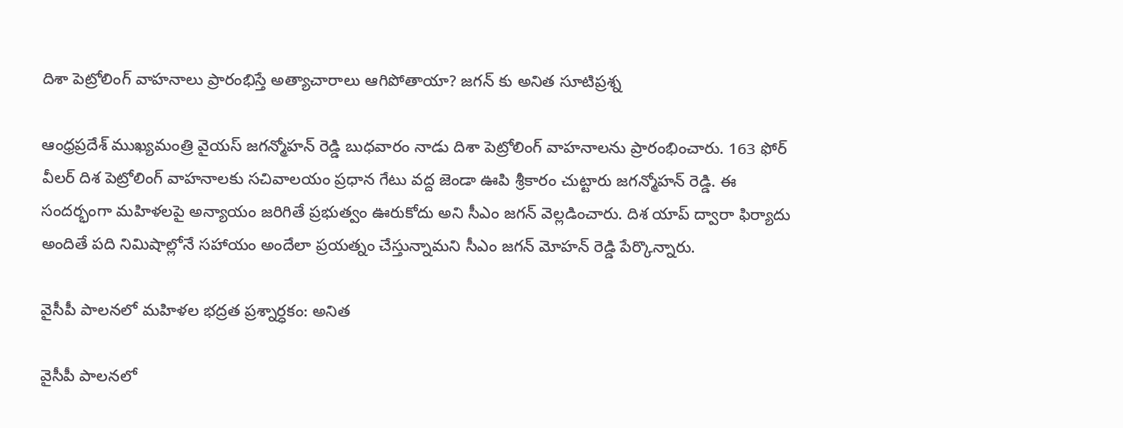దిశా పెట్రోలింగ్ వాహనాలు ప్రారంభిస్తే అత్యాచారాలు ఆగిపోతాయా? జగన్ కు అనిత సూటిప్రశ్న

ఆంధ్రప్రదేశ్ ముఖ్యమంత్రి వైయస్ జగన్మోహన్ రెడ్డి బుధవారం నాడు దిశా పెట్రోలింగ్ వాహనాలను ప్రారంభించారు. 163 ఫోర్ వీలర్ దిశ పెట్రోలింగ్ వాహనాలకు సచివాలయం ప్రధాన గేటు వద్ద జెండా ఊపి శ్రీకారం చుట్టారు జగన్మోహన్ రెడ్డి. ఈ సందర్భంగా మహిళలపై అన్యాయం జరిగితే ప్రభుత్వం ఊరుకోదు అని సీఎం జగన్ వెల్లడించారు. దిశ యాప్ ద్వారా ఫిర్యాదు అందితే పది నిమిషాల్లోనే సహాయం అందేలా ప్రయత్నం చేస్తున్నామని సీఎం జగన్ మోహన్ రెడ్డి పేర్కొన్నారు.

వైసీపీ పాలనలో మహిళల భద్రత ప్రశ్నార్ధకం: అనిత

వైసీపీ పాలనలో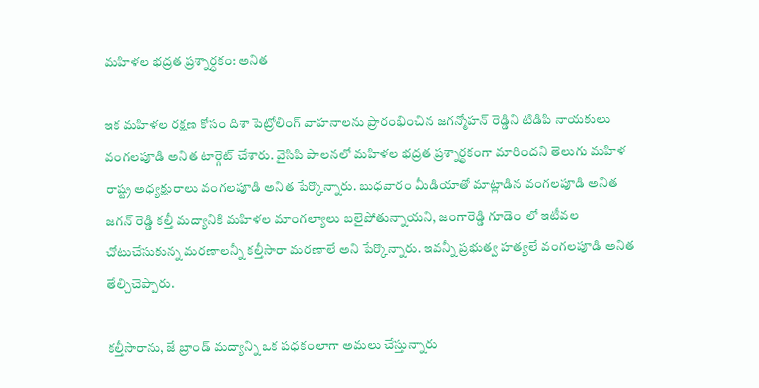మహిళల భద్రత ప్రశ్నార్ధకం: అనిత

ఇక మహిళల రక్షణ కోసం దిశా పెట్రోలింగ్ వాహనాలను ప్రారంభించిన జగన్మోహన్ రెడ్డిని టిడిపి నాయకులు వంగలపూడి అనిత టార్గెట్ చేశారు. వైసిపి పాలనలో మహిళల భద్రత ప్రశ్నార్థకంగా మారిందని తెలుగు మహిళ రాష్ట్ర అధ్యక్షురాలు వంగలపూడి అనిత పేర్కొన్నారు. బుధవారం మీడియాతో మాట్లాడిన వంగలపూడి అనిత జగన్ రెడ్డి కల్తీ మద్యానికి మహిళల మాంగల్యాలు బలైపోతున్నాయని, జంగారెడ్డి గూడెం లో ఇటీవల చోటుచేసుకున్న మరణాలన్నీ కల్తీసారా మరణాలే అని పేర్కొన్నారు. ఇవన్నీ ప్రభుత్వ హత్యలే వంగలపూడి అనిత తేల్చిచెప్పారు.

కల్తీసారాను, జే బ్రాండ్ మద్యాన్ని ఒక పధకంలాగా అమలు చేస్తున్నారు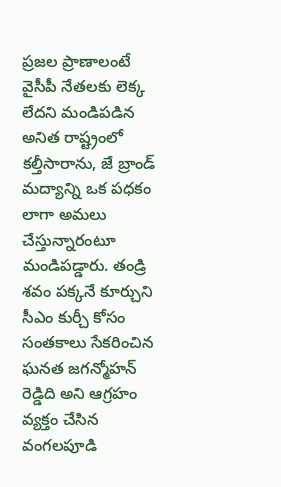ప్రజల ప్రాణాలంటే వైసీపీ నేతలకు లెక్క లేదని మండిపడిన అనిత రాష్ట్రంలో కల్తీసారాను, జే బ్రాండ్ మద్యాన్ని ఒక పధకం లాగా అమలు చేస్తున్నారంటూ మండిపడ్డారు. తండ్రి శవం పక్కనే కూర్చుని సీఎం కుర్చీ కోసం సంతకాలు సేకరించిన ఘనత జగన్మోహన్ రెడ్డిది అని ఆగ్రహం వ్యక్తం చేసిన వంగలపూడి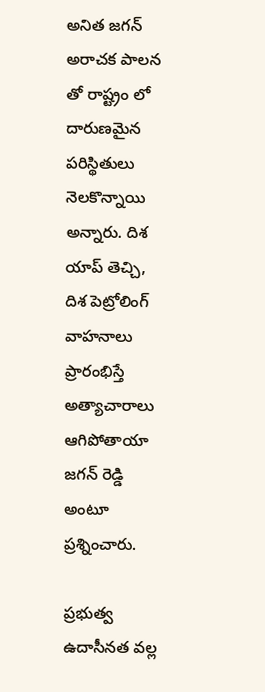అనిత జగన్ అరాచక పాలన తో రాష్ట్రం లో దారుణమైన పరిస్థితులు నెలకొన్నాయి అన్నారు. దిశ యాప్ తెచ్చి, దిశ పెట్రోలింగ్ వాహనాలు ప్రారంభిస్తే అత్యాచారాలు ఆగిపోతాయా జగన్ రెడ్డి అంటూ ప్రశ్నించారు.

ప్రభుత్వ ఉదాసీనత వల్ల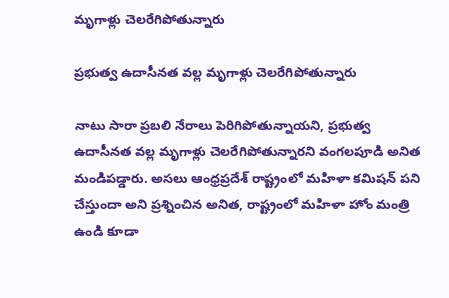మృగాళ్లు చెలరేగిపోతున్నారు

ప్రభుత్వ ఉదాసీనత వల్ల మృగాళ్లు చెలరేగిపోతున్నారు

నాటు సారా ప్రబలి నేరాలు పెరిగిపోతున్నాయని, ప్రభుత్వ ఉదాసీనత వల్ల మృగాళ్లు చెలరేగిపోతున్నారని వంగలపూడి అనిత మండిపడ్డారు. అసలు ఆంధ్రప్రదేశ్ రాష్ట్రంలో మహిళా కమిషన్ పని చేస్తుందా అని ప్రశ్నించిన అనిత, రాష్ట్రంలో మహిళా హోం మంత్రి ఉండి కూడా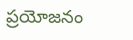ప్రయోజనం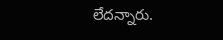లేదన్నారు.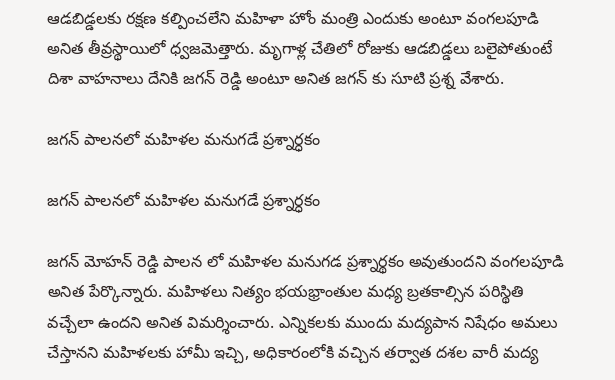ఆడబిడ్డలకు రక్షణ కల్పించలేని మహిళా హోం మంత్రి ఎందుకు అంటూ వంగలపూడి అనిత తీవ్రస్థాయిలో ధ్వజమెత్తారు. మృగాళ్ల చేతిలో రోజుకు ఆడబిడ్డలు బలైపోతుంటే దిశా వాహనాలు దేనికి జగన్ రెడ్డి అంటూ అనిత జగన్ కు సూటి ప్రశ్న వేశారు.

జగన్ పాలనలో మహిళల మనుగడే ప్రశ్నార్ధకం

జగన్ పాలనలో మహిళల మనుగడే ప్రశ్నార్ధకం

జగన్ మోహన్ రెడ్డి పాలన లో మహిళల మనుగడ ప్రశ్నార్థకం అవుతుందని వంగలపూడి అనిత పేర్కొన్నారు. మహిళలు నిత్యం భయభ్రాంతుల మధ్య బ్రతకాల్సిన పరిస్థితి వచ్చేలా ఉందని అనిత విమర్శించారు. ఎన్నికలకు ముందు మద్యపాన నిషేధం అమలు చేస్తానని మహిళలకు హామీ ఇచ్చి, అధికారంలోకి వచ్చిన తర్వాత దశల వారీ మద్య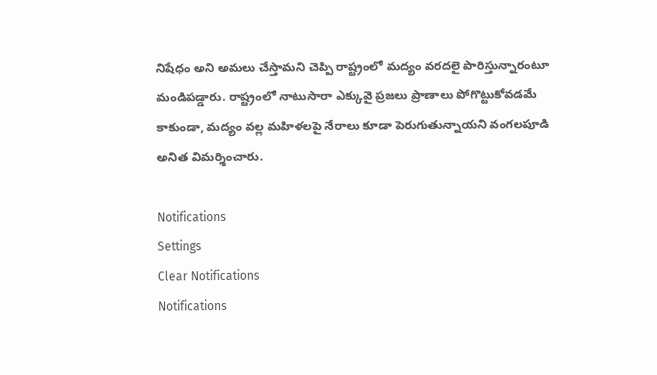నిషేధం అని అమలు చేస్తామని చెప్పి రాష్ట్రంలో మద్యం వరదలై పారిస్తున్నారంటూ మండిపడ్డారు. రాష్ట్రంలో నాటుసారా ఎక్కువై ప్రజలు ప్రాణాలు పోగొట్టుకోవడమే కాకుండా, మద్యం వల్ల మహిళలపై నేరాలు కూడా పెరుగుతున్నాయని వంగలపూడి అనిత విమర్శించారు.

Notifications
Settings
Clear Notifications
Notifications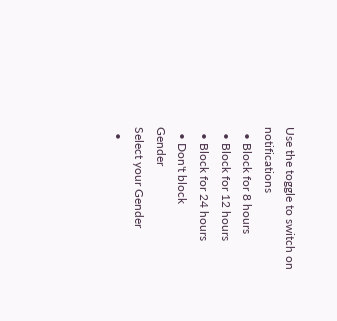Use the toggle to switch on notifications
  • Block for 8 hours
  • Block for 12 hours
  • Block for 24 hours
  • Don't block
Gender
Select your Gender
  •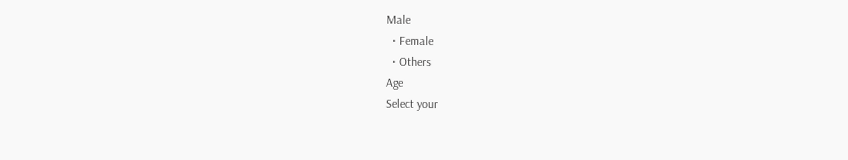Male
  • Female
  • Others
Age
Select your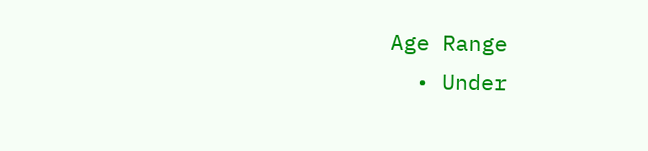Age Range
  • Under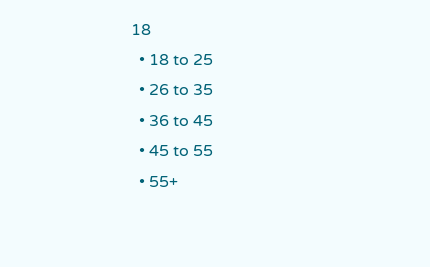18
  • 18 to 25
  • 26 to 35
  • 36 to 45
  • 45 to 55
  • 55+